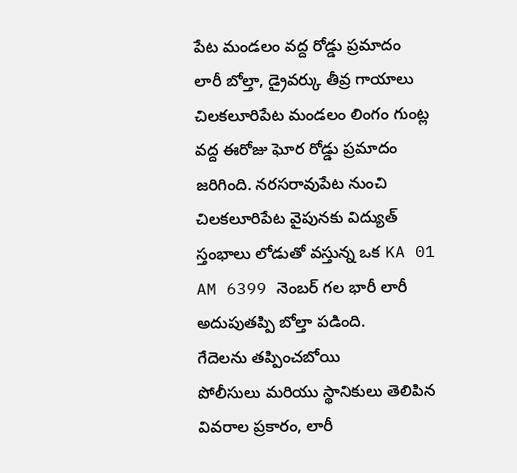పేట మండలం వద్ద రోడ్డు ప్రమాదం
లారీ బోల్తా, డ్రైవర్కు తీవ్ర గాయాలు
చిలకలూరిపేట మండలం లింగం గుంట్ల వద్ద ఈరోజు ఘోర రోడ్డు ప్రమాదం జరిగింది. నరసరావుపేట నుంచి చిలకలూరిపేట వైపునకు విద్యుత్ స్తంభాలు లోడుతో వస్తున్న ఒక KA 01 AM 6399 నెంబర్ గల భారీ లారీ అదుపుతప్పి బోల్తా పడింది.
గేదెలను తప్పించబోయి
పోలీసులు మరియు స్థానికులు తెలిపిన వివరాల ప్రకారం, లారీ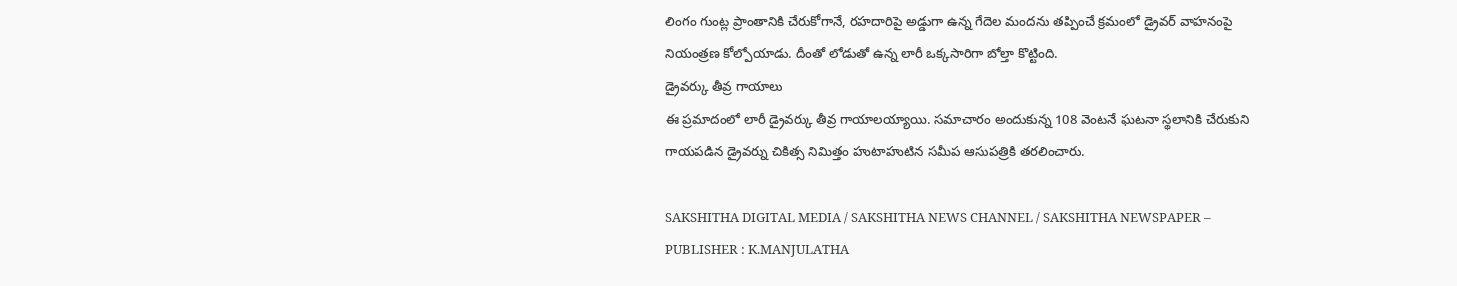లింగం గుంట్ల ప్రాంతానికి చేరుకోగానే, రహదారిపై అడ్డుగా ఉన్న గేదెల మందను తప్పించే క్రమంలో డ్రైవర్ వాహనంపై నియంత్రణ కోల్పోయాడు. దీంతో లోడుతో ఉన్న లారీ ఒక్కసారిగా బోల్తా కొట్టింది.
డ్రైవర్కు తీవ్ర గాయాలు
ఈ ప్రమాదంలో లారీ డ్రైవర్కు తీవ్ర గాయాలయ్యాయి. సమాచారం అందుకున్న 108 వెంటనే ఘటనా స్థలానికి చేరుకుని గాయపడిన డ్రైవర్ను చికిత్స నిమిత్తం హుటాహుటిన సమీప ఆసుపత్రికి తరలించారు.

SAKSHITHA DIGITAL MEDIA / SAKSHITHA NEWS CHANNEL / SAKSHITHA NEWSPAPER – PUBLISHER : K.MANJULATHA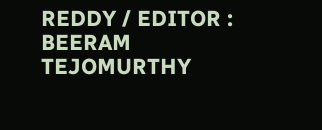REDDY / EDITOR : BEERAM TEJOMURTHY